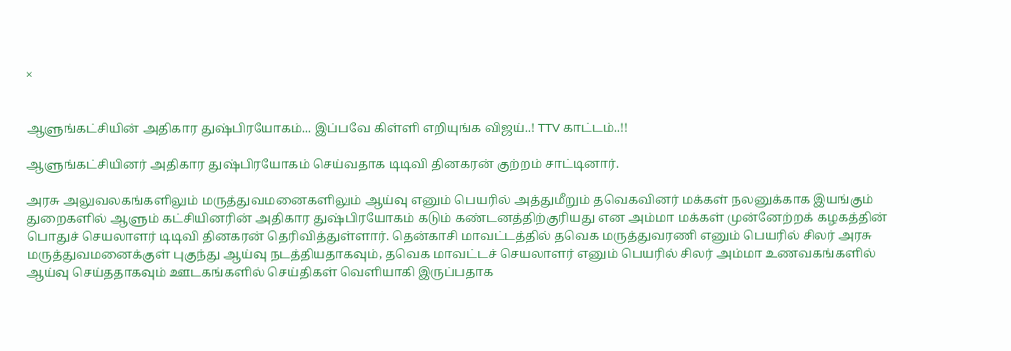×


ஆளுங்கட்சியின் அதிகார துஷ்பிரயோகம்... இப்பவே கிள்ளி எறியுங்க விஜய்..! TTV காட்டம்..!!

ஆளுங்கட்சியினர் அதிகார துஷ்பிரயோகம் செய்வதாக டிடிவி தினகரன் குற்றம் சாட்டினார்.

அரசு அலுவலகங்களிலும் மருத்துவமனைகளிலும் ஆய்வு எனும் பெயரில் அத்துமீறும் தவெகவினர் மக்கள் நலனுக்காக இயங்கும் துறைகளில் ஆளும் கட்சியினரின் அதிகார துஷ்பிரயோகம் கடும் கண்டனத்திற்குரியது என அம்மா மக்கள் முன்னேற்றக் கழகத்தின் பொதுச் செயலாளர் டிடிவி தினகரன் தெரிவித்துள்ளார். தென்காசி மாவட்டத்தில் தவெக மருத்துவரணி எனும் பெயரில் சிலர் அரசு மருத்துவமனைக்குள் புகுந்து ஆய்வு நடத்தியதாகவும், தவெக மாவட்டச் செயலாளர் எனும் பெயரில் சிலர் அம்மா உணவகங்களில் ஆய்வு செய்ததாகவும் ஊடகங்களில் செய்திகள் வெளியாகி இருப்பதாக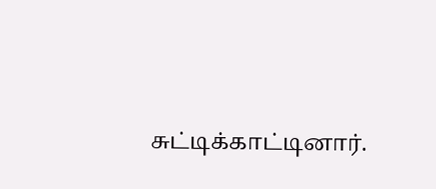சுட்டிக்காட்டினார்.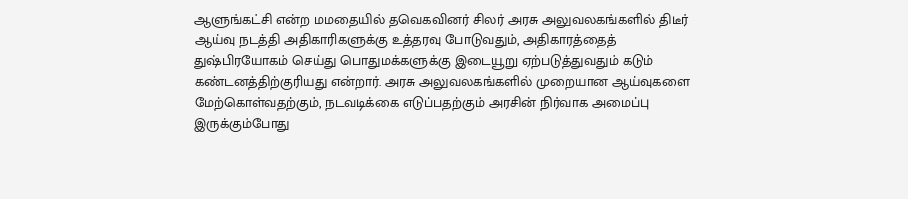ஆளுங்கட்சி என்ற மமதையில் தவெகவினர் சிலர் அரசு அலுவலகங்களில் திடீர் ஆய்வு நடத்தி அதிகாரிகளுக்கு உத்தரவு போடுவதும், அதிகாரத்தைத் துஷ்பிரயோகம் செய்து பொதுமக்களுக்கு இடையூறு ஏற்படுத்துவதும் கடும் கண்டனத்திற்குரியது என்றார். அரசு அலுவலகங்களில் முறையான ஆய்வுகளை மேற்கொள்வதற்கும், நடவடிக்கை எடுப்பதற்கும் அரசின் நிர்வாக அமைப்பு இருக்கும்போது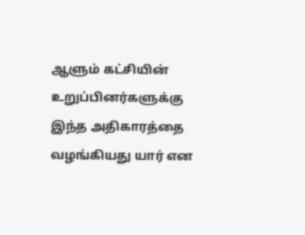ஆளும் கட்சியின் உறுப்பினர்களுக்கு இந்த அதிகாரத்தை வழங்கியது யார் என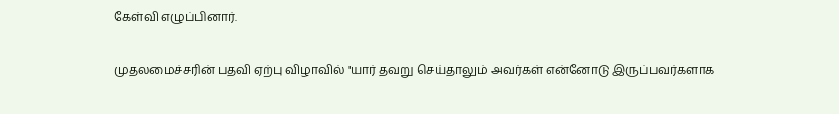கேள்வி எழுப்பினார்.

முதலமைச்சரின் பதவி ஏற்பு விழாவில் "யார் தவறு செய்தாலும் அவர்கள் என்னோடு இருப்பவர்களாக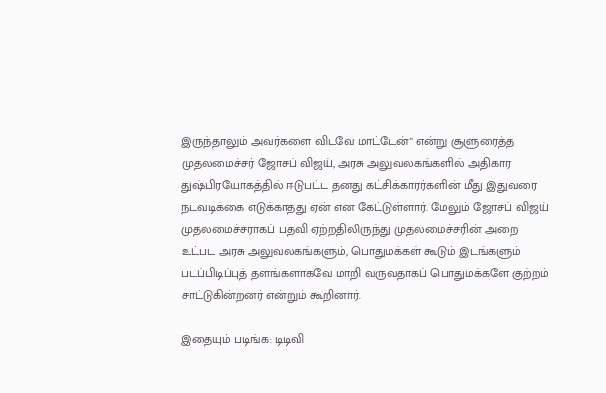இருந்தாலும் அவர்களை விடவே மாட்டேன்" என்று சூளுரைத்த முதலமைச்சர் ஜோசப் விஜய், அரசு அலுவலகங்களில் அதிகார துஷ்பிரயோகத்தில் ஈடுபட்ட தனது கட்சிக்காரர்களின் மீது இதுவரை நடவடிக்கை எடுக்காதது ஏன் என கேட்டுள்ளார். மேலும் ஜோசப் விஜய் முதலமைச்சராகப் பதவி ஏற்றதிலிருந்து முதலமைச்சரின் அறை உட்பட அரசு அலுவலகங்களும், பொதுமக்கள் கூடும் இடங்களும் படப்பிடிப்புத் தளங்களாகவே மாறி வருவதாகப் பொதுமக்களே குற்றம் சாட்டுகின்றனர் என்றும் கூறினார்.

இதையும் படிங்க: டிடிவி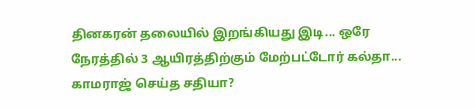தினகரன் தலையில் இறங்கியது இடி... ஒரே நேரத்தில் 3 ஆயிரத்திற்கும் மேற்பட்டோர் கல்தா... காமராஜ் செய்த சதியா?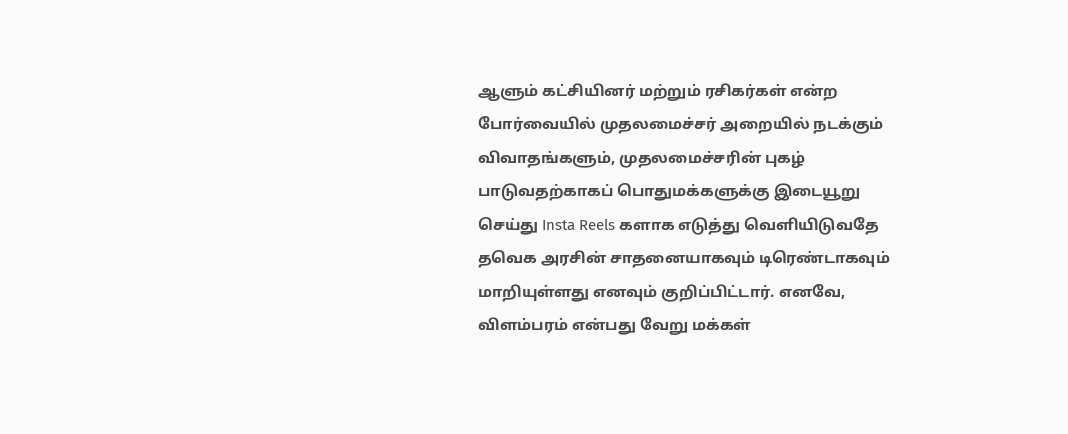ஆளும் கட்சியினர் மற்றும் ரசிகர்கள் என்ற போர்வையில் முதலமைச்சர் அறையில் நடக்கும் விவாதங்களும், முதலமைச்சரின் புகழ் பாடுவதற்காகப் பொதுமக்களுக்கு இடையூறு செய்து Insta Reels களாக எடுத்து வெளியிடுவதே தவெக அரசின் சாதனையாகவும் டிரெண்டாகவும் மாறியுள்ளது எனவும் குறிப்பிட்டார். எனவே, விளம்பரம் என்பது வேறு மக்கள்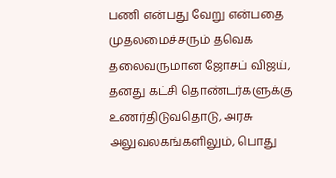பணி என்பது வேறு என்பதை முதலமைச்சரும் தவெக தலைவருமான ஜோசப் விஜய், தனது கட்சி தொண்டர்களுக்கு உணர்திடுவதொடு, அரசு அலுவலகங்களிலும், பொது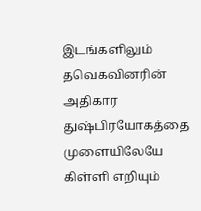இடங்களிலும் தவெகவினரின் அதிகார துஷ்பிரயோகத்தை முளையிலேயே கிள்ளி எறியும்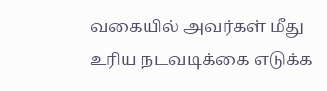வகையில் அவர்கள் மீது உரிய நடவடிக்கை எடுக்க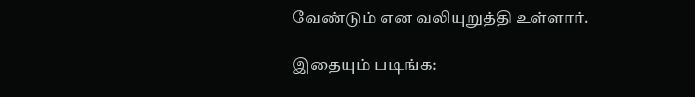வேண்டும் என வலியுறுத்தி உள்ளார்.

இதையும் படிங்க: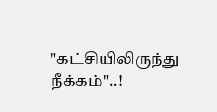"கட்சியிலிருந்து நீக்கம்"..!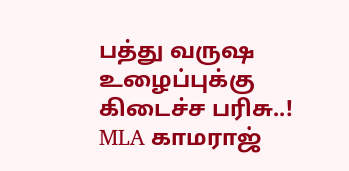பத்து வருஷ உழைப்புக்கு கிடைச்ச பரிசு..! MLA காமராஜ்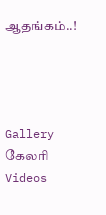ஆதங்கம்..!




Gallery கேலரி Videos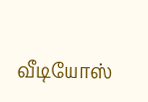வீடியோஸ்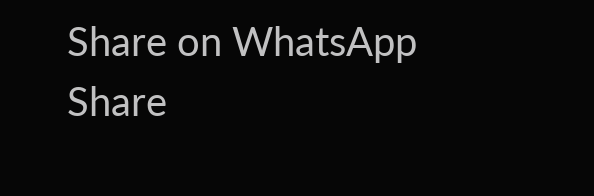Share on WhatsApp Share